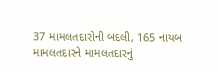37 મામલતદારોની બદલી, 165 નાયબ મામલતદારને મામલતદારનું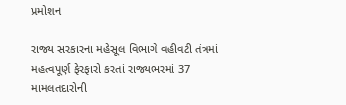પ્રમોશન

રાજ્ય સરકારના મહેસૂલ વિભાગે વહીવટી તંત્રમાં મહત્વપૂર્ણ ફેરફારો કરતાં રાજ્યભરમાં 37 મામલતદારોની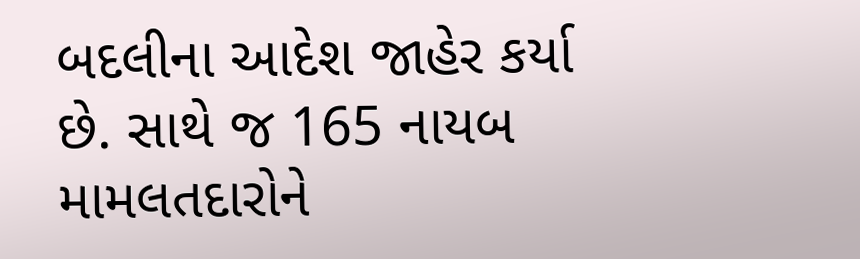બદલીના આદેશ જાહેર કર્યા છે. સાથે જ 165 નાયબ મામલતદારોને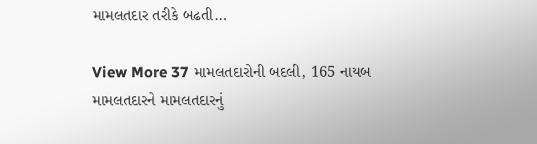મામલતદાર તરીકે બઢતી…

View More 37 મામલતદારોની બદલી, 165 નાયબ મામલતદારને મામલતદારનું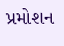પ્રમોશન